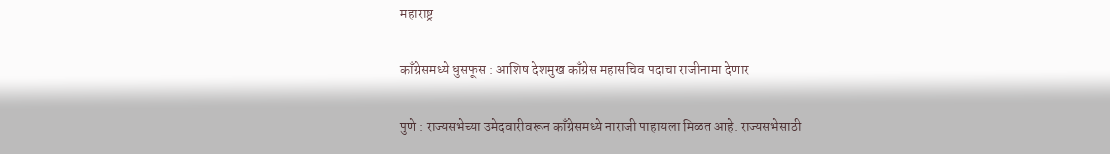महाराष्ट्र

काँग्रेसमध्ये धुसफूस : आशिष देशमुख काँग्रेस महासचिव पदाचा राजीनामा देणार

पुणे : राज्यसभेच्या उमेदवारीवरून काँग्रेसमध्ये नाराजी पाहायला मिळत आहे. राज्यसभेसाठी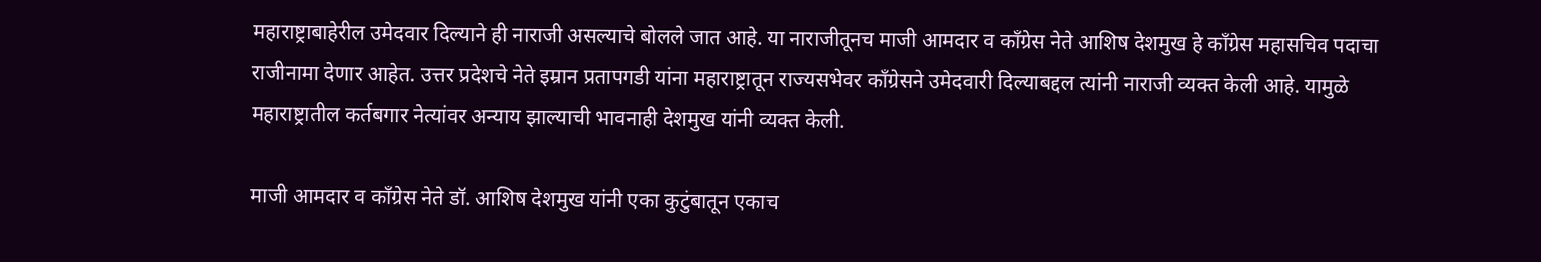महाराष्ट्राबाहेरील उमेदवार दिल्याने ही नाराजी असल्याचे बोलले जात आहे. या नाराजीतूनच माजी आमदार व काँग्रेस नेते आशिष देशमुख हे काँग्रेस महासचिव पदाचा राजीनामा देणार आहेत. उत्तर प्रदेशचे नेते इम्रान प्रतापगडी यांना महाराष्ट्रातून राज्यसभेवर काँग्रेसने उमेदवारी दिल्याबद्दल त्यांनी नाराजी व्यक्त केली आहे. यामुळे महाराष्ट्रातील कर्तबगार नेत्यांवर अन्याय झाल्याची भावनाही देशमुख यांनी व्यक्त केली.

माजी आमदार व काँग्रेस नेते डॉ. आशिष देशमुख यांनी एका कुटुंबातून एकाच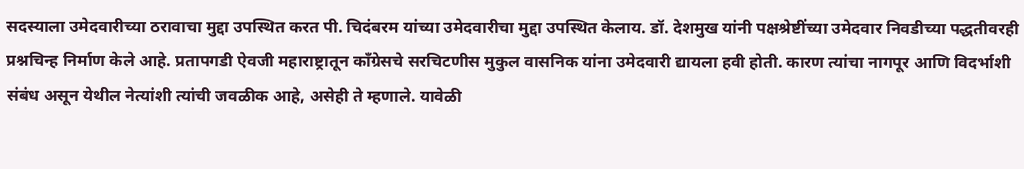सदस्याला उमेदवारीच्या ठरावाचा मुद्दा उपस्थित करत पी. चिदंबरम यांच्या उमेदवारीचा मुद्दा उपस्थित केलाय. डॉ. देशमुख यांनी पक्षश्रेष्टींच्या उमेदवार निवडीच्या पद्धतीवरही प्रश्नचिन्ह निर्माण केले आहे. प्रतापगडी ऐवजी महाराष्ट्रातून काँग्रेसचे सरचिटणीस मुकुल वासनिक यांना उमेदवारी द्यायला हवी होती. कारण त्यांचा नागपूर आणि विदर्भाशी संबंध असून येथील नेत्यांशी त्यांची जवळीक आहे, असेही ते म्हणाले. यावेळी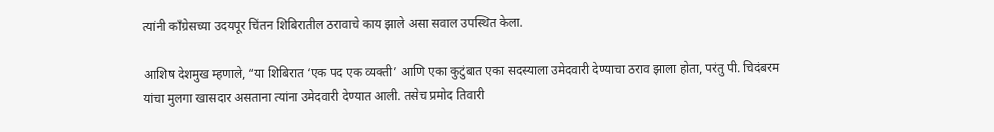त्यांनी काँग्रेसच्या उदयपूर चिंतन शिबिरातील ठरावाचे काय झाले असा सवाल उपस्थित केला.

आशिष देशमुख म्हणाले, “या शिबिरात ‘एक पद एक व्यक्ती’ आणि एका कुटुंबात एका सदस्याला उमेदवारी देण्याचा ठराव झाला होता, परंतु पी. चिदंबरम यांचा मुलगा खासदार असताना त्यांना उमेदवारी देण्यात आली. तसेच प्रमोद तिवारी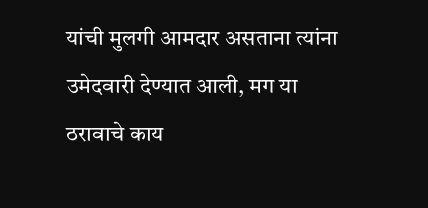यांची मुलगी आमदार असताना त्यांना उमेदवारी देण्यात आली, मग या ठरावाचे काय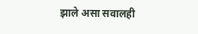झाले असा सवालही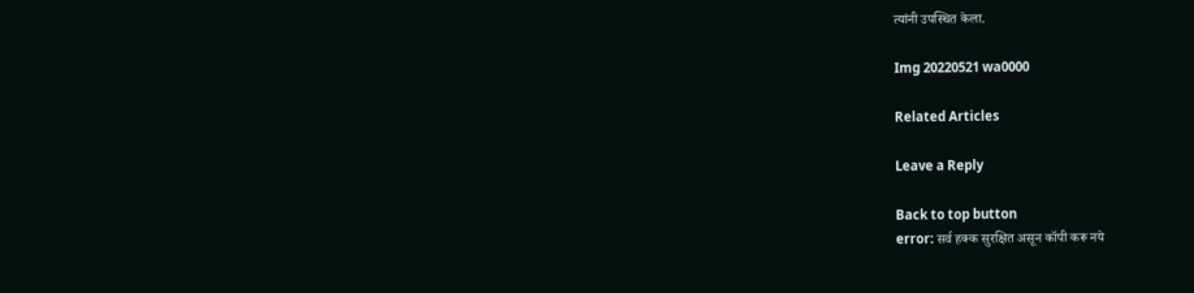त्यांनी उपस्थित केला.

Img 20220521 wa0000

Related Articles

Leave a Reply

Back to top button
error: सर्व हक्क सुरक्षित असून कॉपी करू नये